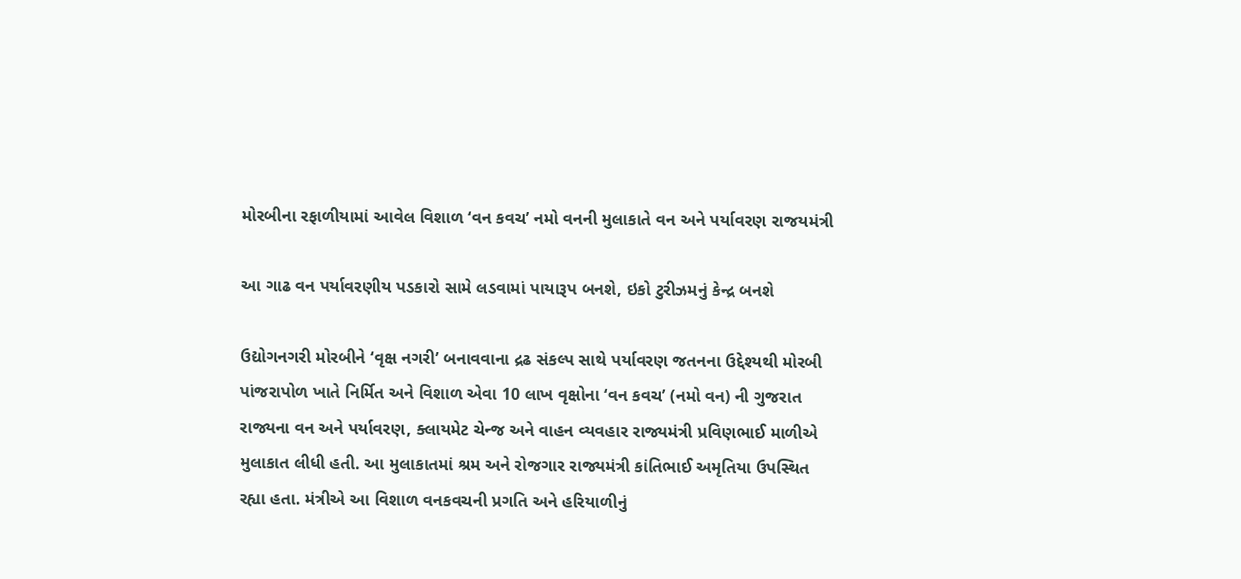મોરબીના રફાળીયામાં આવેલ વિશાળ ‘વન કવચ’ નમો વનની મુલાકાતે વન અને પર્યાવરણ રાજયમંત્રી

આ ગાઢ વન પર્યાવરણીય પડકારો સામે લડવામાં પાયારૂપ બનશે, ઇકો ટુરીઝમનું કેન્દ્ર બનશે

ઉદ્યોગનગરી મોરબીને ‘વૃક્ષ નગરી’ બનાવવાના દ્રઢ સંકલ્પ સાથે પર્યાવરણ જતનના ઉદ્દેશ્યથી મોરબી પાંજરાપોળ ખાતે નિર્મિત અને વિશાળ એવા 10 લાખ વૃક્ષોના ‘વન કવચ’ (નમો વન) ની ગુજરાત રાજ્યના વન અને પર્યાવરણ, ક્લાયમેટ ચેન્જ અને વાહન વ્યવહાર રાજ્યમંત્રી પ્રવિણભાઈ માળીએ મુલાકાત લીધી હતી. આ મુલાકાતમાં શ્રમ અને રોજગાર રાજ્યમંત્રી કાંતિભાઈ અમૃતિયા ઉપસ્થિત રહ્યા હતા. મંત્રીએ આ વિશાળ વનકવચની પ્રગતિ અને હરિયાળીનું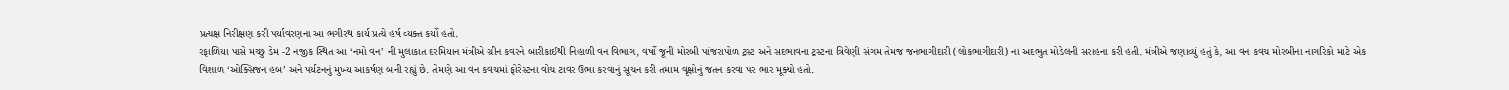પ્રત્યક્ષ નિરીક્ષણ કરી પર્યાવરણના આ ભગીરથ કાર્ય પ્રત્યે હર્ષ વ્યક્ત કર્યો હતો.
રફાળિયા પાસે મચ્છુ ડેમ -2 નજીક સ્થિત આ ‘નમો વન’ ની મુલાકાત દરમિયાન મંત્રીએ ગ્રીન કવરને બારીકાઈથી નિહાળી વન વિભાગ, વર્ષો જૂની મોરબી પાંજરાપોળ ટ્રસ્ટ અને સદભાવના ટ્રસ્ટના ત્રિવેણી સંગમ તેમજ જનભાગીદારી (લોકભાગીદારી) ના અદભુત મોડેલની સરાહના કરી હતી. મંત્રીએ જણાવ્યું હતું કે, આ વન કવચ મોરબીના નાગરિકો માટે એક વિશાળ ‘ઓક્સિજન હબ’ અને પર્યટનનું મુખ્ય આકર્ષણ બની રહ્યું છે. તેમણે આ વન કવચમાં ફોરેસ્ટના વોચ ટાવર ઉભા કરવાનું સૂચન કરી તમામ વૃક્ષોનું જતન કરવા પર ભાર મૂક્યો હતો.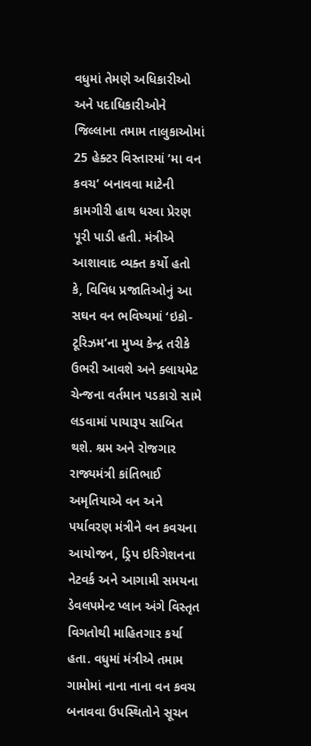વધુમાં તેમણે અધિકારીઓ અને પદાધિકારીઓને જિલ્લાના તમામ તાલુકાઓમાં 25 હેક્ટર વિસ્તારમાં ’મા વન કવચ’ બનાવવા માટેની કામગીરી હાથ ધરવા પ્રેરણ પૂરી પાડી હતી. મંત્રીએ આશાવાદ વ્યક્ત કર્યો હતો કે, વિવિધ પ્રજાતિઓનું આ સઘન વન ભવિષ્યમાં ‘ઇકો-ટૂરિઝમ’ના મુખ્ય કેન્દ્ર તરીકે ઉભરી આવશે અને ક્લાયમેટ ચેન્જના વર્તમાન પડકારો સામે લડવામાં પાયારૂપ સાબિત થશે. શ્રમ અને રોજગાર રાજ્યમંત્રી કાંતિભાઈ અમૃતિયાએ વન અને પર્યાવરણ મંત્રીને વન કવચના આયોજન, ડ્રિપ ઇરિગેશનના નેટવર્ક અને આગામી સમયના ડેવલપમેન્ટ પ્લાન અંગે વિસ્તૃત વિગતોથી માહિતગાર કર્યા હતા. વધુમાં મંત્રીએ તમામ ગામોમાં નાના નાના વન કવચ બનાવવા ઉપસ્થિતોને સૂચન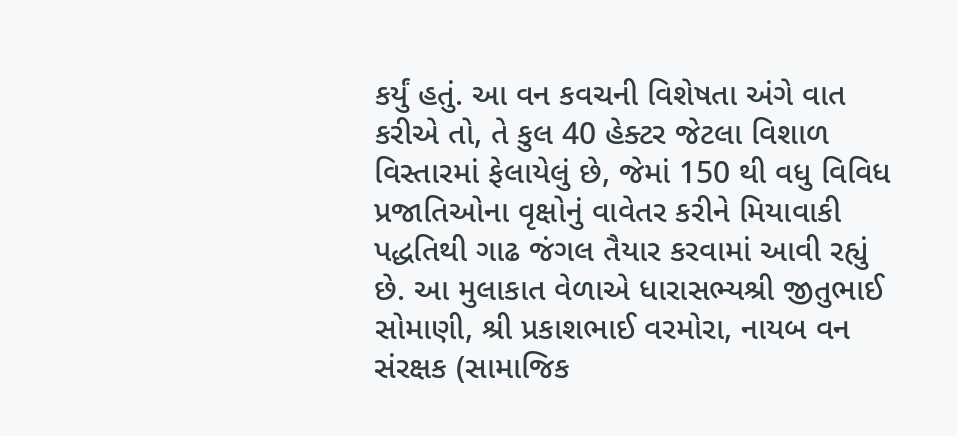કર્યું હતું. આ વન કવચની વિશેષતા અંગે વાત કરીએ તો, તે કુલ 40 હેક્ટર જેટલા વિશાળ વિસ્તારમાં ફેલાયેલું છે, જેમાં 150 થી વધુ વિવિધ પ્રજાતિઓના વૃક્ષોનું વાવેતર કરીને મિયાવાકી પદ્ધતિથી ગાઢ જંગલ તૈયાર કરવામાં આવી રહ્યું છે. આ મુલાકાત વેળાએ ધારાસભ્યશ્રી જીતુભાઈ સોમાણી, શ્રી પ્રકાશભાઈ વરમોરા, નાયબ વન સંરક્ષક (સામાજિક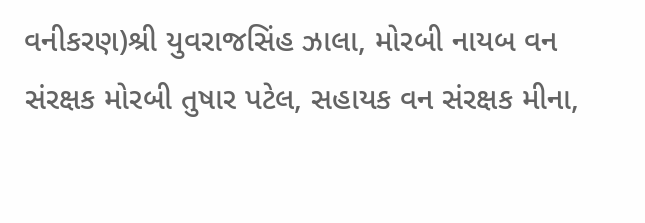વનીકરણ)શ્રી યુવરાજસિંહ ઝાલા, મોરબી નાયબ વન સંરક્ષક મોરબી તુષાર પટેલ, સહાયક વન સંરક્ષક મીના,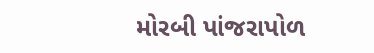મોરબી પાંજરાપોળ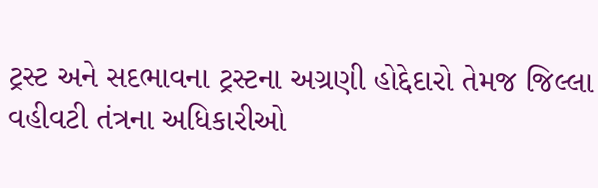ટ્રસ્ટ અને સદભાવના ટ્રસ્ટના અગ્રણી હોદ્દેદારો તેમજ જિલ્લા વહીવટી તંત્રના અધિકારીઓ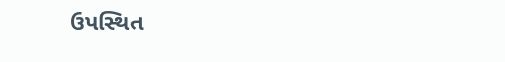ઉપસ્થિત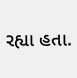રહ્યા હતા.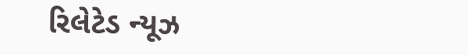રિલેટેડ ન્યૂઝ